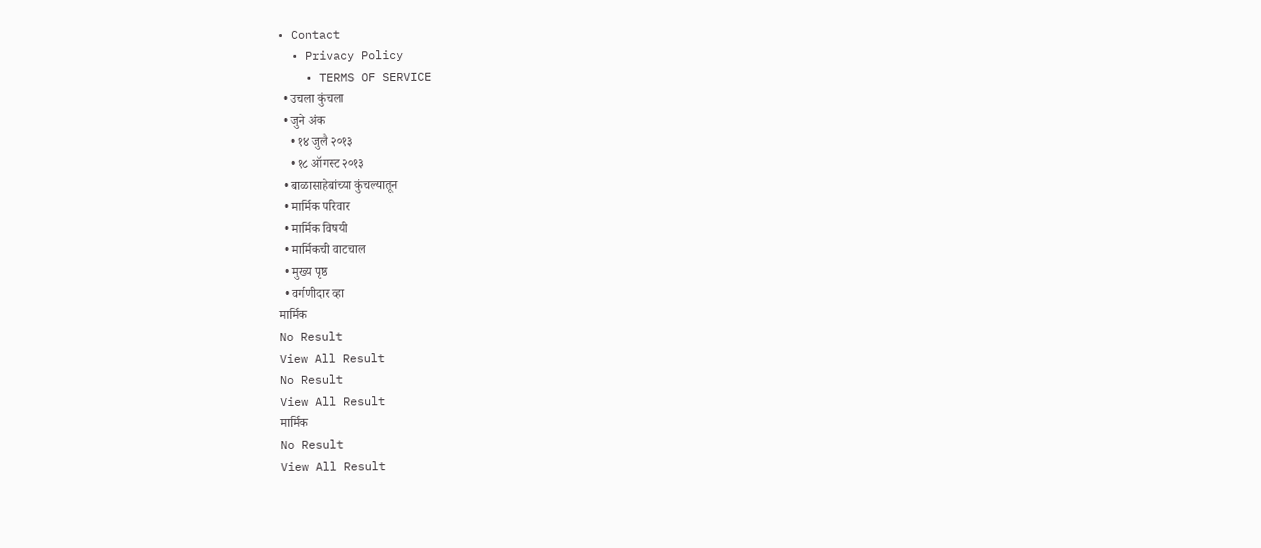• Contact
  • Privacy Policy
    • TERMS OF SERVICE
  • उचला कुंचला
  • जुने अंक
    • १४ जुलै २०१३
    • १८ ऑगस्ट २०१३
  • बाळासाहेबांच्या कुंचल्यातून
  • मार्मिक परिवार
  • मार्मिक विषयी
  • मार्मिकची वाटचाल
  • मुख्य पृष्ठ
  • वर्गणीदार व्हा
मार्मिक
No Result
View All Result
No Result
View All Result
मार्मिक
No Result
View All Result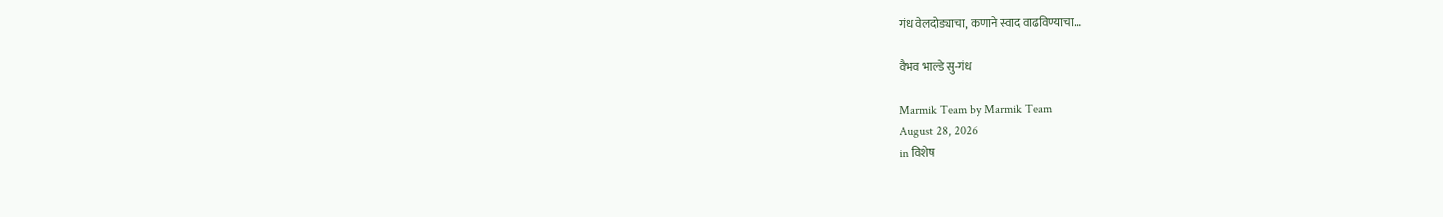गंध वेलदोड्याचा, कणाने स्वाद वाढविण्याचा…

वैभव भाल्डे सु-गंध

Marmik Team by Marmik Team
August 28, 2026
in विशेष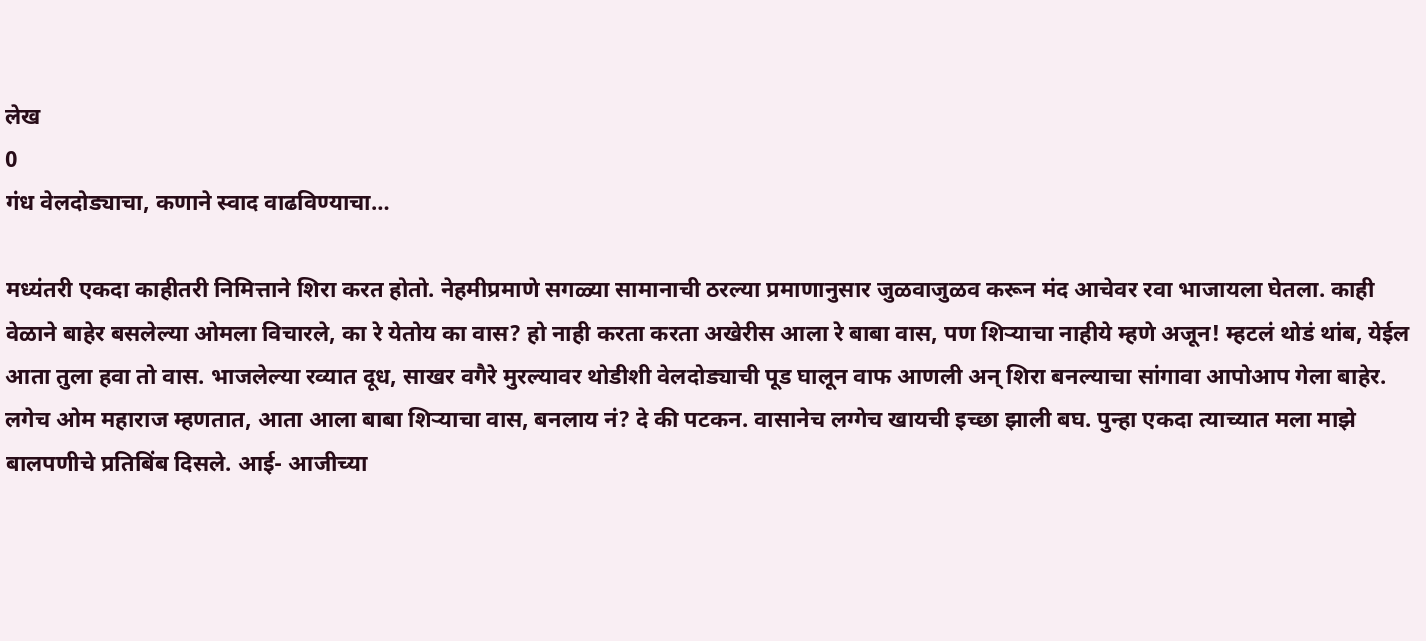लेख
0
गंध वेलदोड्याचा, कणाने स्वाद वाढविण्याचा…

मध्यंतरी एकदा काहीतरी निमित्ताने शिरा करत होतो. नेहमीप्रमाणे सगळ्या सामानाची ठरल्या प्रमाणानुसार जुळवाजुळव करून मंद आचेवर रवा भाजायला घेतला. काही वेळाने बाहेर बसलेल्या ओमला विचारले, का रे येतोय का वास? हो नाही करता करता अखेरीस आला रे बाबा वास, पण शिर्‍याचा नाहीये म्हणे अजून! म्हटलं थोडं थांब, येईल आता तुला हवा तो वास. भाजलेल्या रव्यात दूध, साखर वगैरे मुरल्यावर थोडीशी वेलदोड्याची पूड घालून वाफ आणली अन् शिरा बनल्याचा सांगावा आपोआप गेला बाहेर. लगेच ओम महाराज म्हणतात, आता आला बाबा शिर्‍याचा वास, बनलाय नं? दे की पटकन. वासानेच लग्गेच खायची इच्छा झाली बघ. पुन्हा एकदा त्याच्यात मला माझे बालपणीचे प्रतिबिंब दिसले. आई- आजीच्या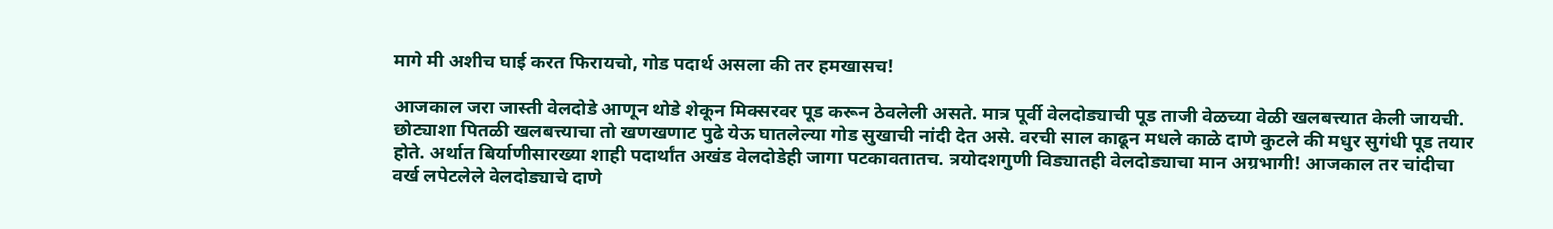मागे मी अशीच घाई करत फिरायचो, गोड पदार्थ असला की तर हमखासच!

आजकाल जरा जास्ती वेलदोडे आणून थोडे शेकून मिक्सरवर पूड करून ठेवलेली असते. मात्र पूर्वी वेलदोड्याची पूड ताजी वेळच्या वेळी खलबत्त्यात केली जायची. छोट्याशा पितळी खलबत्त्याचा तो खणखणाट पुढे येऊ घातलेल्या गोड सुखाची नांदी देत असे. वरची साल काढून मधले काळे दाणे कुटले की मधुर सुगंधी पूड तयार होते. अर्थात बिर्याणीसारख्या शाही पदार्थांत अखंड वेलदोडेही जागा पटकावतातच. त्रयोदशगुणी विड्यातही वेलदोड्याचा मान अग्रभागी! आजकाल तर चांदीचा वर्ख लपेटलेले वेलदोड्याचे दाणे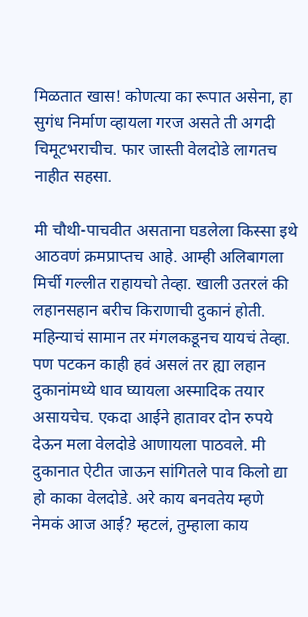मिळतात खास! कोणत्या का रूपात असेना, हा सुगंध निर्माण व्हायला गरज असते ती अगदी चिमूटभराचीच. फार जास्ती वेलदोडे लागतच नाहीत सहसा.

मी चौथी-पाचवीत असताना घडलेला किस्सा इथे आठवणं क्रमप्राप्तच आहे. आम्ही अलिबागला मिर्ची गल्लीत राहायचो तेव्हा. खाली उतरलं की लहानसहान बरीच किराणाची दुकानं होती. महिन्याचं सामान तर मंगलकडूनच यायचं तेव्हा. पण पटकन काही हवं असलं तर ह्या लहान दुकानांमध्ये धाव घ्यायला अस्मादिक तयार असायचेच. एकदा आईने हातावर दोन रुपये देऊन मला वेलदोडे आणायला पाठवले. मी दुकानात ऐटीत जाऊन सांगितले पाव किलो द्या हो काका वेलदोडे. अरे काय बनवतेय म्हणे नेमकं आज आई? म्हटलं, तुम्हाला काय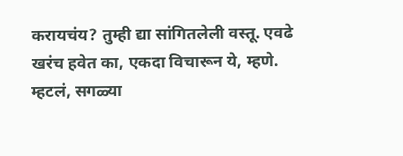करायचंय? तुम्ही द्या सांगितलेली वस्तू. एवढे खरंच हवेत का, एकदा विचारून ये, म्हणे. म्हटलं, सगळ्या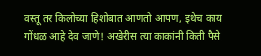वस्तू तर किलोच्या हिशोबात आणतो आपण, इथेच काय गोंधळ आहे देव जाणे! अखेरीस त्या काकांनी किती पैसे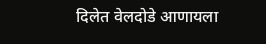दिलेत वेलदोडे आणायला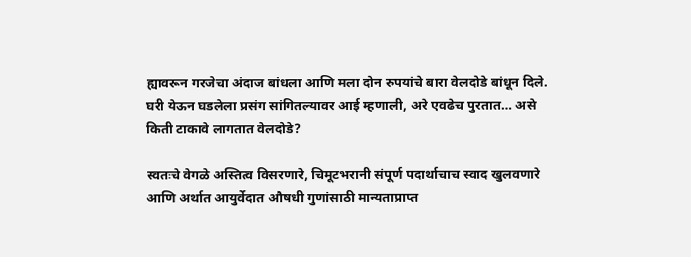ह्यावरून गरजेचा अंदाज बांधला आणि मला दोन रुपयांचे बारा वेलदोडे बांधून दिले. घरी येऊन घडलेला प्रसंग सांगितल्यावर आई म्हणाली, अरे एवढेच पुरतात… असे किती टाकावे लागतात वेलदोडे?

स्वतःचे वेगळे अस्तित्व विसरणारे, चिमूटभरानी संपूर्ण पदार्थाचाच स्वाद खुलवणारे आणि अर्थात आयुर्वेदात औषधी गुणांसाठी मान्यताप्राप्त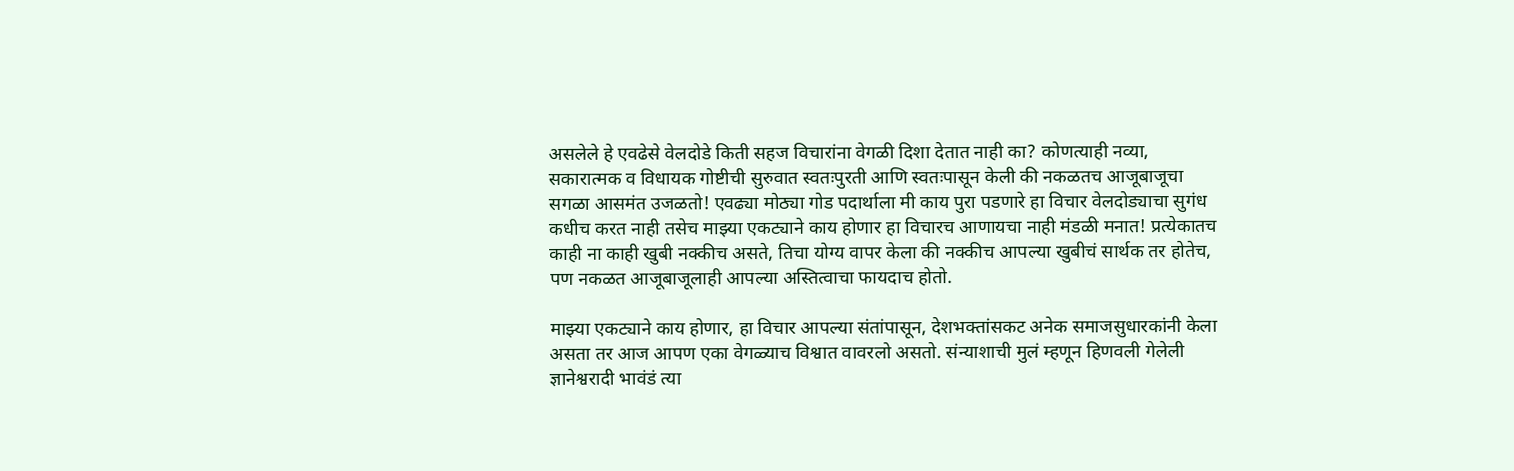असलेले हे एवढेसे वेलदोडे किती सहज विचारांना वेगळी दिशा देतात नाही का? कोणत्याही नव्या, सकारात्मक व विधायक गोष्टीची सुरुवात स्वतःपुरती आणि स्वतःपासून केली की नकळतच आजूबाजूचा सगळा आसमंत उजळतो! एवढ्या मोठ्या गोड पदार्थाला मी काय पुरा पडणारे हा विचार वेलदोड्याचा सुगंध कधीच करत नाही तसेच माझ्या एकट्याने काय होणार हा विचारच आणायचा नाही मंडळी मनात! प्रत्येकातच काही ना काही खुबी नक्कीच असते, तिचा योग्य वापर केला की नक्कीच आपल्या खुबीचं सार्थक तर होतेच, पण नकळत आजूबाजूलाही आपल्या अस्तित्वाचा फायदाच होतो.

माझ्या एकट्याने काय होणार, हा विचार आपल्या संतांपासून, देशभक्तांसकट अनेक समाजसुधारकांनी केला असता तर आज आपण एका वेगळ्याच विश्वात वावरलो असतो. संन्याशाची मुलं म्हणून हिणवली गेलेली ज्ञानेश्वरादी भावंडं त्या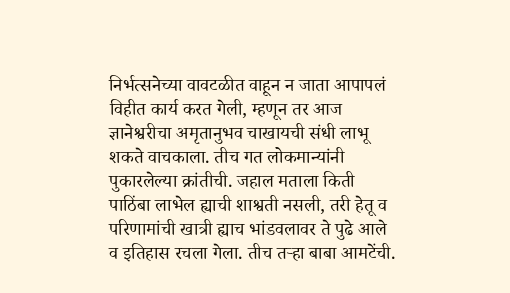निर्भत्सनेच्या वावटळीत वाहून न जाता आपापलं विहीत कार्य करत गेली, म्हणून तर आज ज्ञानेश्वरीचा अमृतानुभव चाखायची संधी लाभू शकते वाचकाला. तीच गत लोकमान्यांनी पुकारलेल्या क्रांतीची. जहाल मताला किती पाठिंबा लाभेल ह्याची शाश्वती नसली, तरी हेतू व परिणामांची खात्री ह्याच भांडवलावर ते पुढे आले व इतिहास रचला गेला. तीच तर्‍हा बाबा आमटेंची.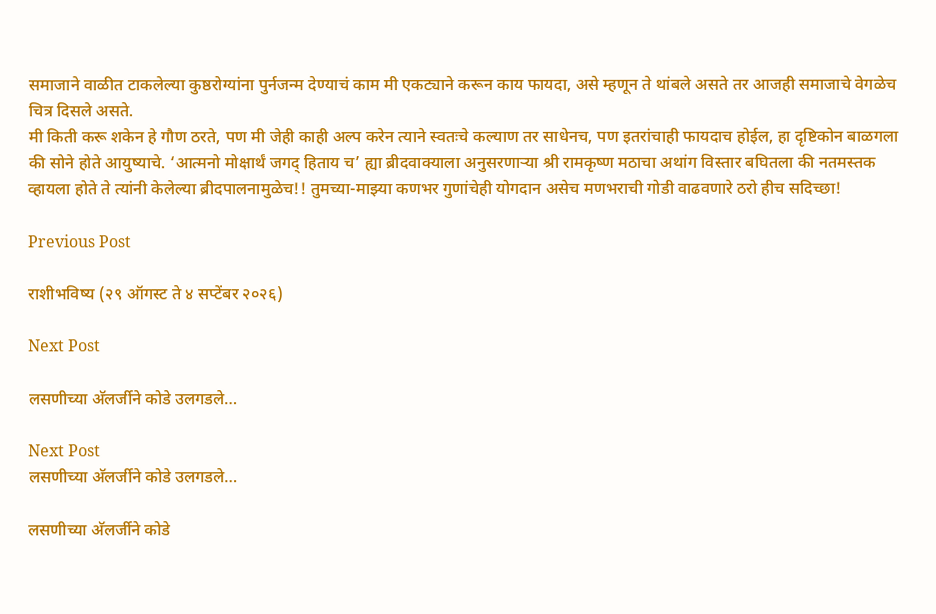समाजाने वाळीत टाकलेल्या कुष्ठरोग्यांना पुर्नजन्म देण्याचं काम मी एकट्याने करून काय फायदा, असे म्हणून ते थांबले असते तर आजही समाजाचे वेगळेच चित्र दिसले असते.
मी किती करू शकेन हे गौण ठरते, पण मी जेही काही अल्प करेन त्याने स्वतःचे कल्याण तर साधेनच, पण इतरांचाही फायदाच होईल, हा दृष्टिकोन बाळगला की सोने होते आयुष्याचे. ‘आत्मनो मोक्षार्थं जगद् हिताय च’ ह्या ब्रीदवाक्याला अनुसरणार्‍या श्री रामकृष्ण मठाचा अथांग विस्तार बघितला की नतमस्तक व्हायला होते ते त्यांनी केलेल्या ब्रीदपालनामुळेच!! तुमच्या-माझ्या कणभर गुणांचेही योगदान असेच मणभराची गोडी वाढवणारे ठरो हीच सदिच्छा!

Previous Post

राशीभविष्य (२९ ऑगस्ट ते ४ सप्टेंबर २०२६)

Next Post

लसणीच्या अ‍ॅलर्जीने कोडे उलगडले…

Next Post
लसणीच्या अ‍ॅलर्जीने कोडे उलगडले…

लसणीच्या अ‍ॅलर्जीने कोडे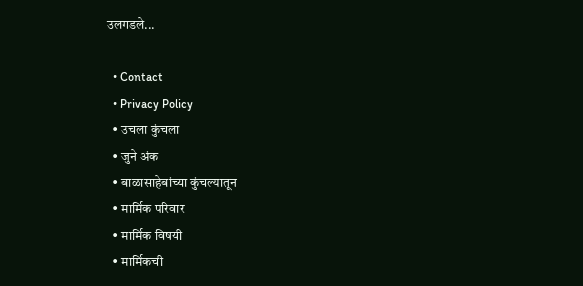उलगडले...

  • Contact
  • Privacy Policy
  • उचला कुंचला
  • जुने अंक
  • बाळासाहेबांच्या कुंचल्यातून
  • मार्मिक परिवार
  • मार्मिक विषयी
  • मार्मिकची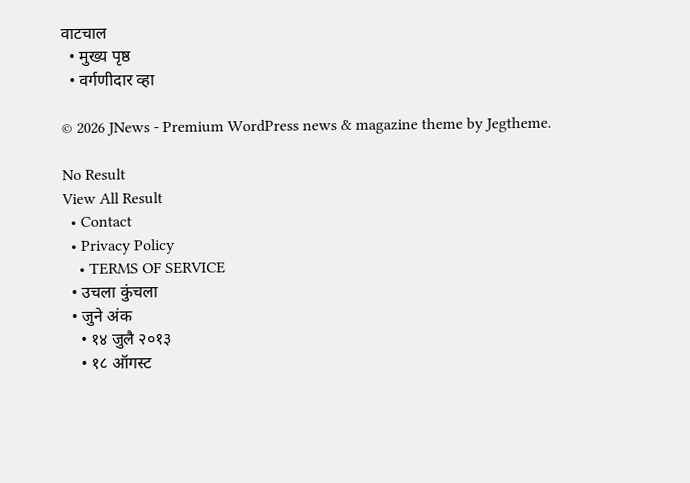वाटचाल
  • मुख्य पृष्ठ
  • वर्गणीदार व्हा

© 2026 JNews - Premium WordPress news & magazine theme by Jegtheme.

No Result
View All Result
  • Contact
  • Privacy Policy
    • TERMS OF SERVICE
  • उचला कुंचला
  • जुने अंक
    • १४ जुलै २०१३
    • १८ ऑगस्ट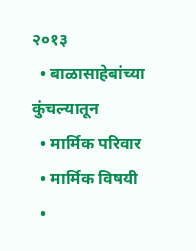२०१३
  • बाळासाहेबांच्या कुंचल्यातून
  • मार्मिक परिवार
  • मार्मिक विषयी
  •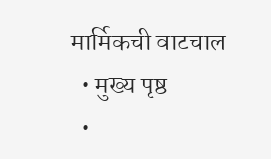मार्मिकची वाटचाल
  • मुख्य पृष्ठ
  •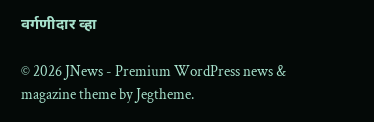वर्गणीदार व्हा

© 2026 JNews - Premium WordPress news & magazine theme by Jegtheme.